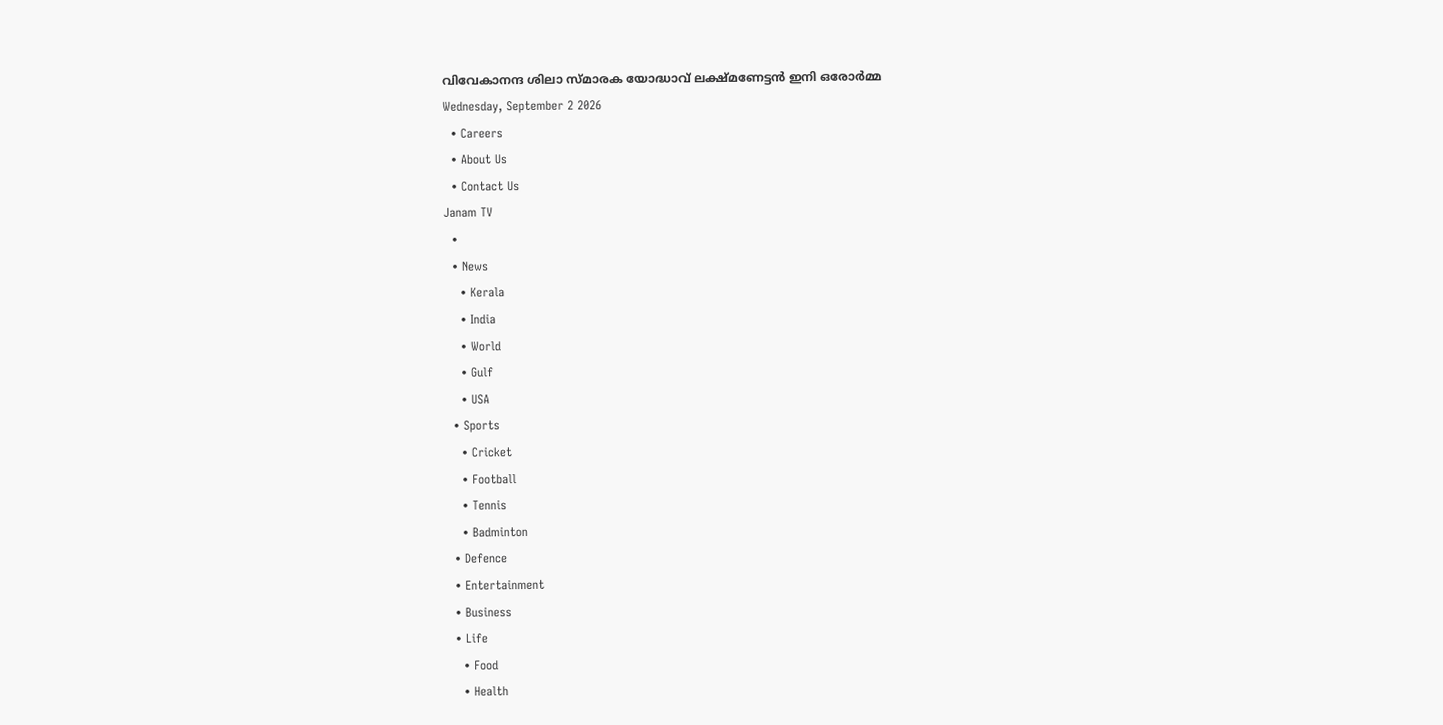വിവേകാനന്ദ ശിലാ സ്മാരക യോദ്ധാവ് ലക്ഷ്മണേട്ടൻ ഇനി ഒരോർമ്മ
Wednesday, September 2 2026
  • Careers
  • About Us
  • Contact Us
Janam TV
  •
  • News
    • Kerala
    • India
    • World
    • Gulf
    • USA
  • Sports
    • Cricket
    • Football
    • Tennis
    • Badminton
  • Defence
  • Entertainment
  • Business
  • Life
    • Food
    • Health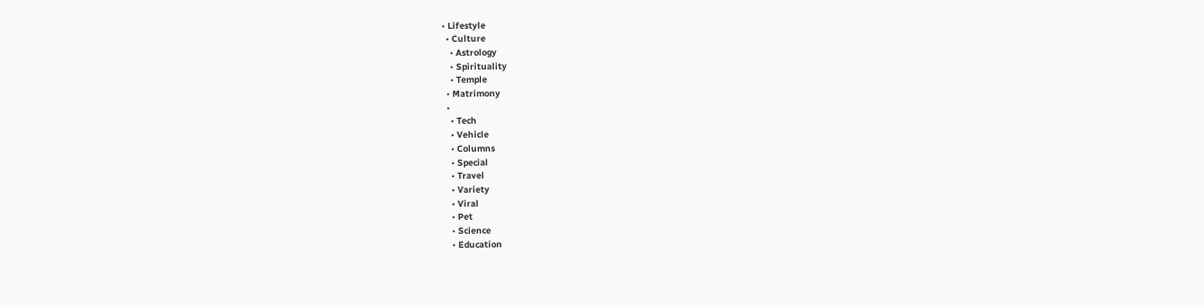• Lifestyle
  • Culture
    • Astrology
    • Spirituality
    • Temple
  • Matrimony
  •
    • Tech
    • Vehicle
    • Columns
    • Special
    • Travel
    • Variety
    • Viral
    • Pet
    • Science
    • Education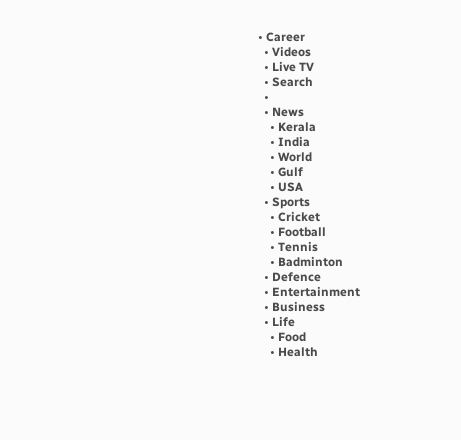• Career
  • Videos
  • Live TV
  • Search
  •
  • News
    • Kerala
    • India
    • World
    • Gulf
    • USA
  • Sports
    • Cricket
    • Football
    • Tennis
    • Badminton
  • Defence
  • Entertainment
  • Business
  • Life
    • Food
    • Health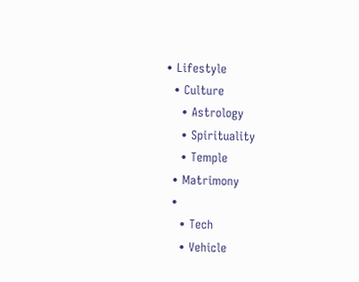• Lifestyle
  • Culture
    • Astrology
    • Spirituality
    • Temple
  • Matrimony
  •
    • Tech
    • Vehicle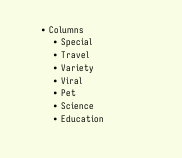• Columns
    • Special
    • Travel
    • Variety
    • Viral
    • Pet
    • Science
    • Education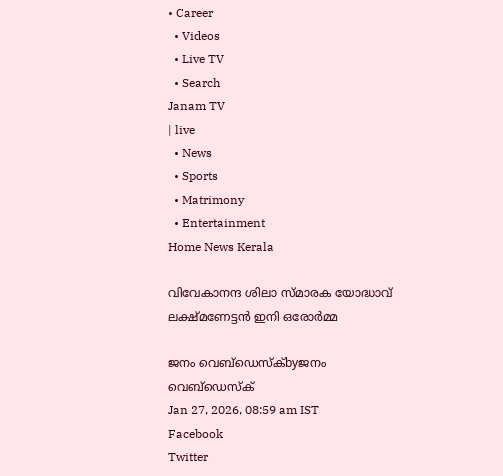• Career
  • Videos
  • Live TV
  • Search
Janam TV
| live
  • News
  • Sports
  • Matrimony
  • Entertainment
Home News Kerala

വിവേകാനന്ദ ശിലാ സ്മാരക യോദ്ധാവ് ലക്ഷ്മണേട്ടൻ ഇനി ഒരോർമ്മ

ജനം വെബ്‌ഡെസ്ക്byജനം വെബ്‌ഡെസ്ക്
Jan 27, 2026, 08:59 am IST
Facebook
Twitter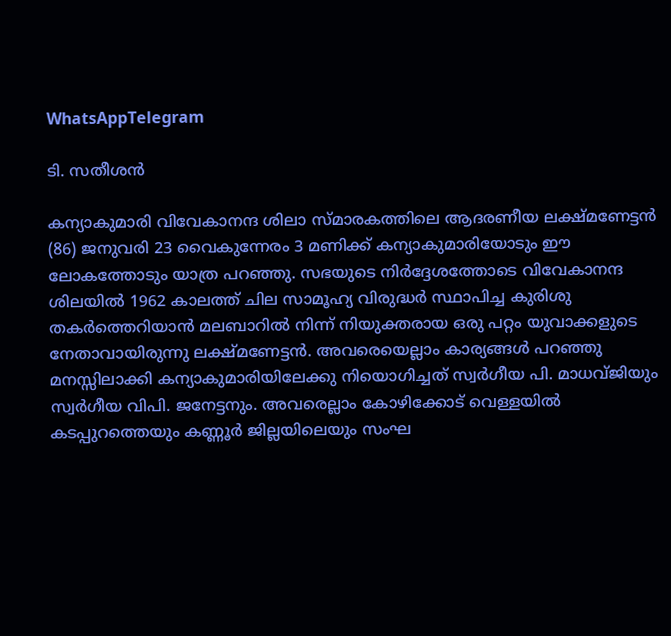WhatsAppTelegram

ടി. സതീശൻ

കന്യാകുമാരി വിവേകാനന്ദ ശിലാ സ്മാരകത്തിലെ ആദരണീയ ലക്ഷ്മണേട്ടൻ (86) ജനുവരി 23 വൈകുന്നേരം 3 മണിക്ക് കന്യാകുമാരിയോടും ഈ ലോകത്തോടും യാത്ര പറഞ്ഞു. സഭയുടെ നിർദ്ദേശത്തോടെ വിവേകാനന്ദ ശിലയിൽ 1962 കാലത്ത് ചില സാമൂഹ്യ വിരുദ്ധർ സ്ഥാപിച്ച കുരിശു തകർത്തെറിയാൻ മലബാറിൽ നിന്ന് നിയുക്തരായ ഒരു പറ്റം യുവാക്കളുടെ നേതാവായിരുന്നു ലക്ഷ്മണേട്ടൻ. അവരെയെല്ലാം കാര്യങ്ങൾ പറഞ്ഞു മനസ്സിലാക്കി കന്യാകുമാരിയിലേക്കു നിയൊഗിച്ചത് സ്വർഗീയ പി. മാധവ്ജിയും സ്വർഗീയ വിപി. ജനേട്ടനും. അവരെല്ലാം കോഴിക്കോട് വെള്ളയിൽ കടപ്പുറത്തെയും കണ്ണൂർ ജില്ലയിലെയും സംഘ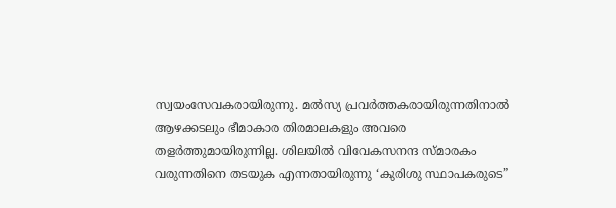സ്വയംസേവകരായിരുന്നു. മൽസ്യ പ്രവർത്തകരായിരുന്നതിനാൽ ആഴക്കടലും ഭീമാകാര തിരമാലകളും അവരെ തളർത്തുമായിരുന്നില്ല. ശിലയിൽ വിവേകസനന്ദ സ്മാരകം വരുന്നതിനെ തടയുക എന്നതായിരുന്നു ‘കുരിശു സ്ഥാപകരുടെ”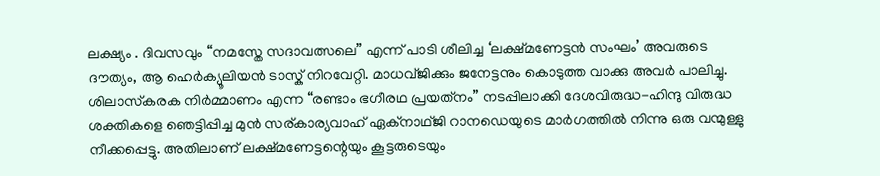ലക്ഷ്യം . ദിവസവും “നമസ്തേ സദാവത്സലെ” എന്ന് പാടി ശീലിച്ച ‘ലക്ഷ്മണേട്ടൻ സംഘം’ അവരുടെ ദൗത്യം, ആ ഹെർക്യൂലിയൻ ടാസ്ക് നിറവേറ്റി. മാധവ്ജിക്കും ജനേട്ടനും കൊടുത്ത വാക്കു അവർ പാലിച്ചു. ശിലാസ്‌കരക നിർമ്മാണം എന്ന “രണ്ടാം ഭഗീരഥ പ്രയത്‌നം” നടപ്പിലാക്കി ദേശവിരുദ്ധ-ഹിന്ദു വിരുദ്ധ ശക്തികളെ ഞെട്ടിപ്പിച്ച മുൻ സര്കാര്യവാഹ് ഏക്നാഥ്‌ജി റാനഡെയുടെ മാർഗത്തിൽ നിന്നു ഒരു വന്മുള്ളു നീക്കപ്പെട്ടു. അതിലാണ് ലക്ഷ്മണേട്ടന്റെയും കൂട്ടരുടെയും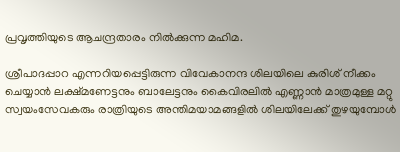പ്രവൃത്തിയുടെ ആചന്ദ്രതാരം നിൽക്കുന്ന മഹിമ.

ശ്രീപാദപ്പാറ എന്നറിയപ്പെട്ടിരുന്ന വിവേകാനന്ദ ശിലയിലെ കുരിശ് നീക്കം ചെയ്യാൻ ലക്ഷ്മണേട്ടനും ബാലേട്ടനും കൈവിരലിൽ എണ്ണാൻ മാത്രമുള്ള മറ്റു സ്വയംസേവകരും രാത്രിയുടെ അന്തിമയാമങ്ങളിൽ ശിലയിലേക്ക് തുഴയുമ്പോൾ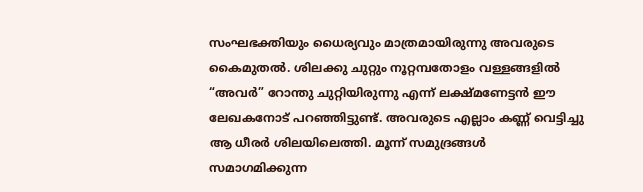സംഘഭക്തിയും ധൈര്യവും മാത്രമായിരുന്നു അവരുടെ കൈമുതൽ. ശിലക്കു ചുറ്റും നൂറ്റമ്പതോളം വള്ളങ്ങളിൽ “അവർ” റോന്തു ചുറ്റിയിരുന്നു എന്ന് ലക്ഷ്മണേട്ടൻ ഈ ലേഖകനോട് പറഞ്ഞിട്ടുണ്ട്. അവരുടെ എല്ലാം കണ്ണ് വെട്ടിച്ചു ആ ധീരർ ശിലയിലെത്തി. മൂന്ന് സമുദ്രങ്ങൾ സമാഗമിക്കുന്ന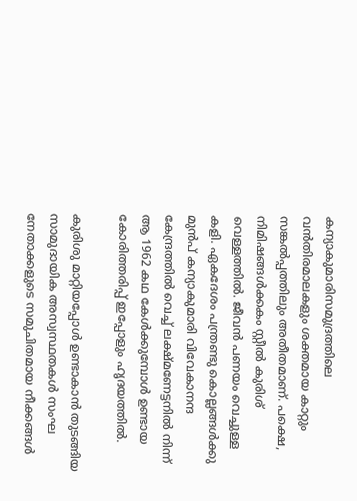കന്യാകുമാരിസമുദ്രത്തിലെ വൻതിരമാലകളും ശക്തമായ കാറ്റും സങ്കൽപ്പത്തിലും അതീതമാണ്. പക്ഷെ, നിമിഷങ്ങൾക്കകം സ്റ്റീൽ കുരിശ് വെള്ളത്തിൽ. ജീവൻ പണയം വെച്ചുള്ള കളി. ഏകദേശം പന്ത്രണ്ടു കൊല്ലങ്ങൾക്കു മുൻപ് കന്യാകുമാരി വിവേകാനന്ദ കേന്ദ്രത്തിൽ വെച്ച് ലക്ഷ്മണേട്ടനിൽ നിന്ന് ആ 1962 കഥ കേൾക്കുമ്പോൾ ഉണ്ടായ കോരിത്തരിപ്പ് ഇപ്പോളും ഹൃദയത്തിൽ.

കുരിശു മാറ്റിയപ്പോൾ ഉണ്ടാകാൻ തുടങ്ങിയ സാമുദായിക അസ്വസ്ഥതകൾ സംഘ നേതാക്കളുടെ സമുചിതമായ നീക്കങ്ങൾ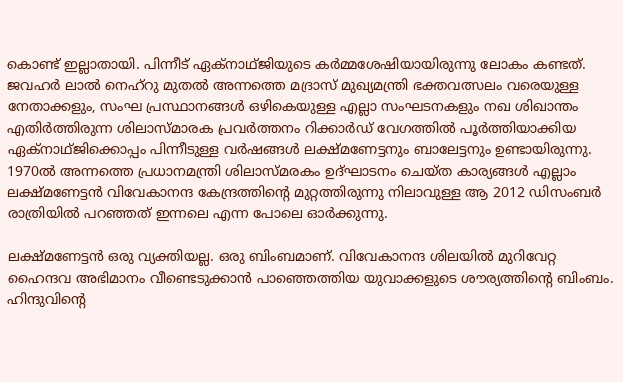കൊണ്ട് ഇല്ലാതായി. പിന്നീട് ഏക്നാഥ്ജിയുടെ കർമ്മശേഷിയായിരുന്നു ലോകം കണ്ടത്. ജവഹർ ലാൽ നെഹ്‌റു മുതൽ അന്നത്തെ മദ്രാസ് മുഖ്യമന്ത്രി ഭക്തവത്സലം വരെയുള്ള നേതാക്കളും, സംഘ പ്രസ്ഥാനങ്ങൾ ഒഴികെയുള്ള എല്ലാ സംഘടനകളും നഖ ശിഖാന്തം എതിർത്തിരുന്ന ശിലാസ്മാരക പ്രവർത്തനം റിക്കാർഡ് വേഗത്തിൽ പൂർത്തിയാക്കിയ ഏക്നാഥ്ജിക്കൊപ്പം പിന്നീടുള്ള വർഷങ്ങൾ ലക്ഷ്മണേട്ടനും ബാലേട്ടനും ഉണ്ടായിരുന്നു. 1970ൽ അന്നത്തെ പ്രധാനമന്ത്രി ശിലാസ്മരകം ഉദ്ഘാടനം ചെയ്ത കാര്യങ്ങൾ എല്ലാം ലക്ഷ്മണേട്ടൻ വിവേകാനന്ദ കേന്ദ്രത്തിന്റെ മുറ്റത്തിരുന്നു നിലാവുള്ള ആ 2012 ഡിസംബർ രാത്രിയിൽ പറഞ്ഞത് ഇന്നലെ എന്ന പോലെ ഓർക്കുന്നു.

ലക്ഷ്മണേട്ടൻ ഒരു വ്യക്തിയല്ല. ഒരു ബിംബമാണ്. വിവേകാനന്ദ ശിലയിൽ മുറിവേറ്റ ഹൈന്ദവ അഭിമാനം വീണ്ടെടുക്കാൻ പാഞ്ഞെത്തിയ യുവാക്കളുടെ ശൗര്യത്തിന്റെ ബിംബം. ഹിന്ദുവിന്റെ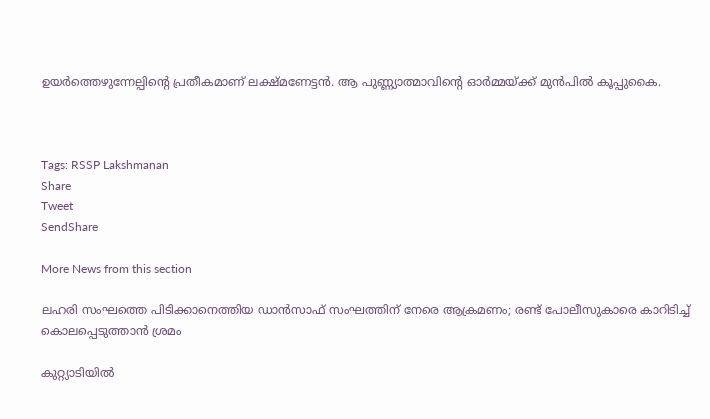ഉയർത്തെഴുന്നേല്പിന്റെ പ്രതീകമാണ് ലക്ഷ്മണേട്ടൻ. ആ പുണ്ണ്യാത്മാവിന്റെ ഓർമ്മയ്‌ക്ക് മുൻപിൽ കൂപ്പുകൈ.



Tags: RSSP Lakshmanan
Share
Tweet
SendShare

More News from this section

ലഹരി സംഘത്തെ പിടിക്കാനെത്തിയ ഡാന്‍സാഫ് സംഘത്തിന് നേരെ ആക്രമണം; രണ്ട് പോലീസുകാരെ കാറിടിച്ച് കൊലപ്പെടുത്താന്‍ ശ്രമം

കുറ്റ്യാടിയില്‍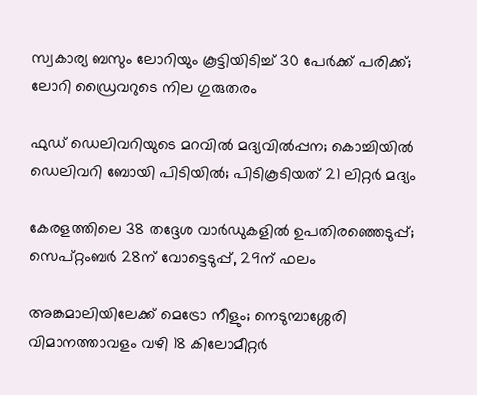സ്വകാര്യ ബസും ലോറിയും കൂട്ടിയിടിച്ച് 30 പേര്‍ക്ക് പരിക്ക്; ലോറി ഡ്രൈവറുടെ നില ഗുരുതരം

ഫുഡ് ഡെലിവറിയുടെ മറവില്‍ മദ്യവില്‍പ്പന; കൊച്ചിയില്‍ ഡെലിവറി ബോയി പിടിയില്‍; പിടികൂടിയത് 21 ലിറ്റര്‍ മദ്യം

കേരളത്തിലെ 38 തദ്ദേശ വാര്‍ഡുകളില്‍ ഉപതിരഞ്ഞെടുപ്പ്; സെപ്റ്റംബര്‍ 28ന് വോട്ടെടുപ്പ്, 29ന് ഫലം

അങ്കമാലിയിലേക്ക് മെട്രോ നീളും; നെടുമ്പാശ്ശേരി വിമാനത്താവളം വഴി 18 കിലോമീറ്റര്‍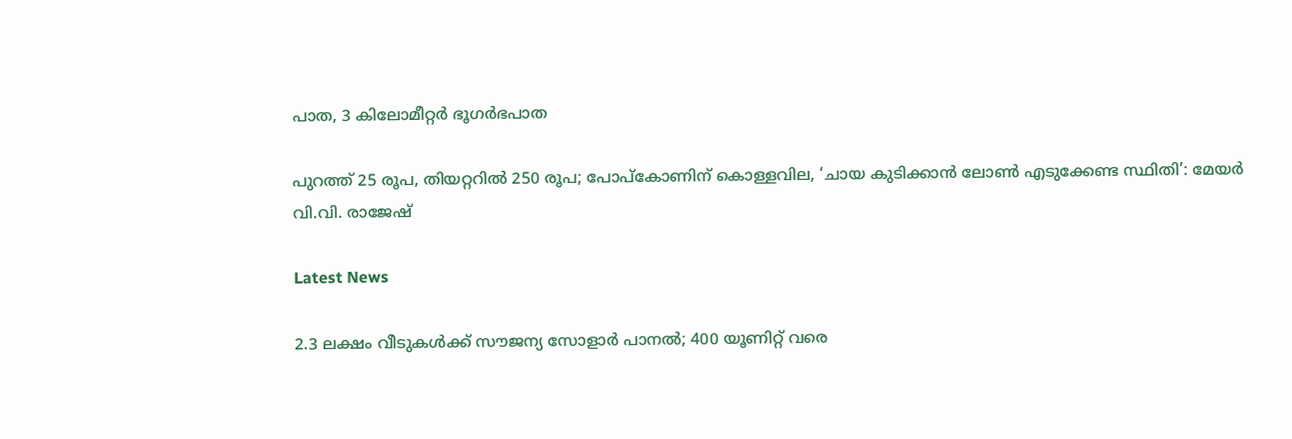പാത, 3 കിലോമീറ്റര്‍ ഭൂഗര്‍ഭപാത

പുറത്ത് 25 രൂപ, തിയറ്ററിൽ 250 രൂപ; പോപ്‌കോണിന് കൊള്ളവില, ‘ചായ കുടിക്കാൻ ലോൺ എടുക്കേണ്ട സ്ഥിതി’: മേയർ വി.വി. രാജേഷ്

Latest News

2.3 ലക്ഷം വീടുകള്‍ക്ക് സൗജന്യ സോളാര്‍ പാനല്‍; 400 യൂണിറ്റ് വരെ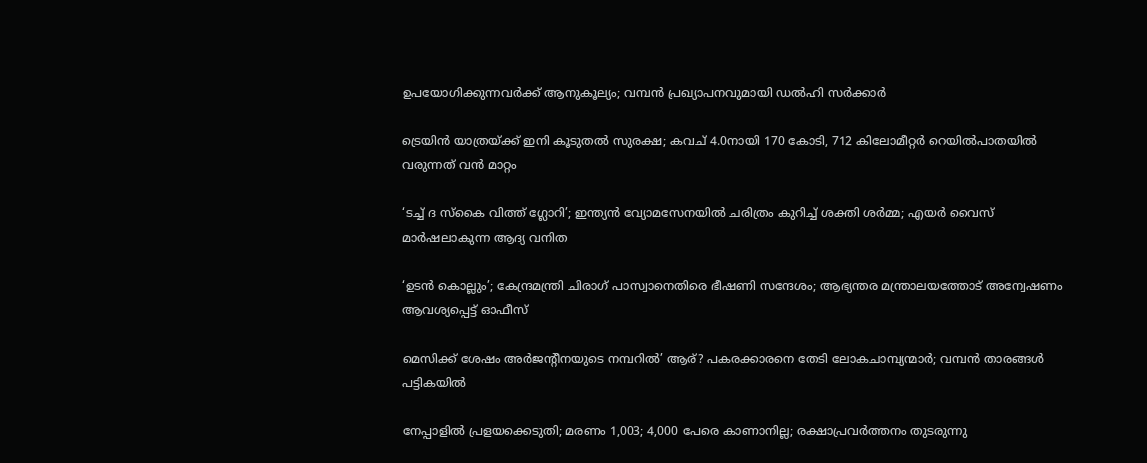ഉപയോഗിക്കുന്നവര്‍ക്ക് ആനുകൂല്യം; വമ്പന്‍ പ്രഖ്യാപനവുമായി ഡല്‍ഹി സര്‍ക്കാര്‍

ട്രെയിന്‍ യാത്രയ്‌ക്ക് ഇനി കൂടുതല്‍ സുരക്ഷ; കവച് 4.0നായി 170 കോടി, 712 കിലോമീറ്റര്‍ റെയില്‍പാതയില്‍ വരുന്നത് വന്‍ മാറ്റം

‘ടച്ച് ദ സ്‌കൈ വിത്ത് ഗ്ലോറി’; ഇന്ത്യന്‍ വ്യോമസേനയില്‍ ചരിത്രം കുറിച്ച് ശക്തി ശര്‍മ്മ; എയര്‍ വൈസ് മാര്‍ഷലാകുന്ന ആദ്യ വനിത

‘ഉടന്‍ കൊല്ലും’; കേന്ദ്രമന്ത്രി ചിരാഗ് പാസ്വാനെതിരെ ഭീഷണി സന്ദേശം; ആഭ്യന്തര മന്ത്രാലയത്തോട് അന്വേഷണം ആവശ്യപ്പെട്ട് ഓഫീസ്

മെസിക്ക് ശേഷം അര്‍ജന്റീനയുടെ നമ്പറില്‍’ ആര്? പകരക്കാരനെ തേടി ലോകചാമ്പ്യന്മാര്‍; വമ്പന്‍ താരങ്ങള്‍ പട്ടികയില്‍

നേപ്പാളില്‍ പ്രളയക്കെടുതി; മരണം 1,003; 4,000 പേരെ കാണാനില്ല; രക്ഷാപ്രവര്‍ത്തനം തുടരുന്നു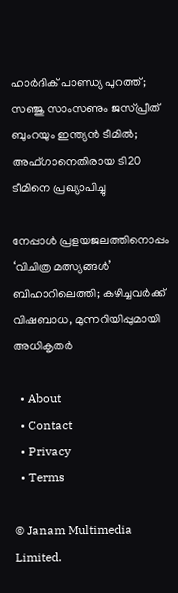ഹാര്‍ദിക് പാണ്ഡ്യ പുറത്ത്; സഞ്ജു സാംസണും ജസ്പ്രീത് ബുംറയും ഇന്ത്യന്‍ ടീമില്‍; അഫ്ഗാനെതിരായ ടി20 ടീമിനെ പ്രഖ്യാപിച്ചു

നേപ്പാള്‍ പ്രളയജലത്തിനൊപ്പം ‘വിചിത്ര മത്സ്യങ്ങള്‍’ ബിഹാറിലെത്തി; കഴിച്ചവര്‍ക്ക് വിഷബാധ, മുന്നറിയിപ്പുമായി അധികൃതര്‍

  • About
  • Contact
  • Privacy
  • Terms

© Janam Multimedia Limited.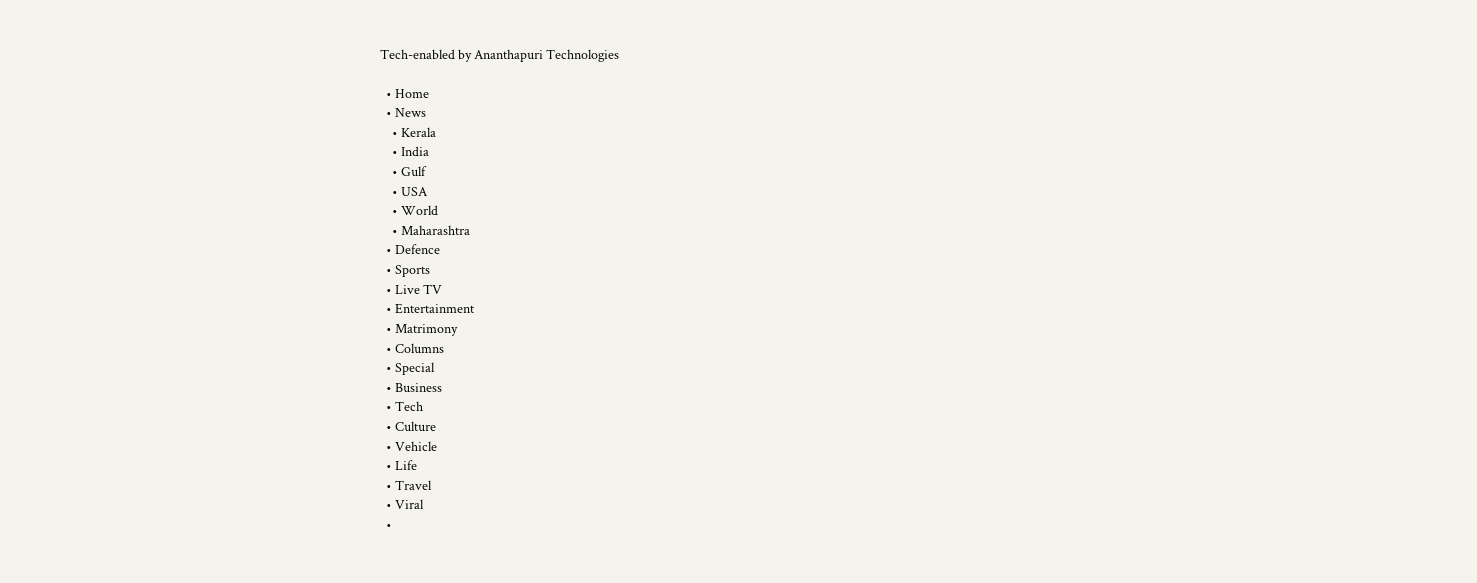Tech-enabled by Ananthapuri Technologies

  • Home
  • News
    • Kerala
    • India
    • Gulf
    • USA
    • World
    • Maharashtra
  • Defence
  • Sports
  • Live TV
  • Entertainment
  • Matrimony
  • Columns
  • Special
  • Business
  • Tech
  • Culture
  • Vehicle
  • Life
  • Travel
  • Viral
  •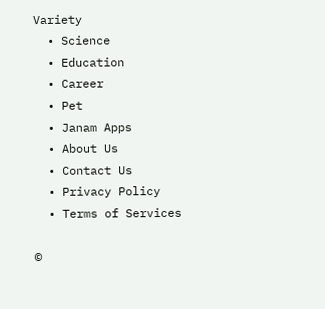Variety
  • Science
  • Education
  • Career
  • Pet
  • Janam Apps
  • About Us
  • Contact Us
  • Privacy Policy
  • Terms of Services

©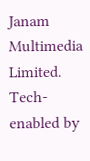Janam Multimedia Limited.
Tech-enabled by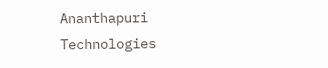Ananthapuri Technologies